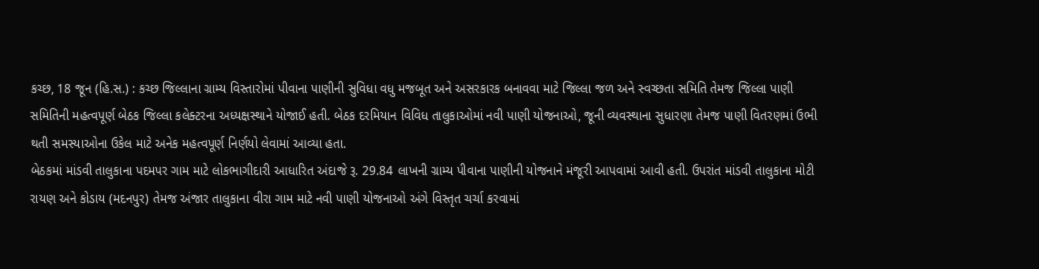કચ્છ, 18 જૂન (હિ.સ.) : કચ્છ જિલ્લાના ગ્રામ્ય વિસ્તારોમાં પીવાના પાણીની સુવિધા વધુ મજબૂત અને અસરકારક બનાવવા માટે જિલ્લા જળ અને સ્વચ્છતા સમિતિ તેમજ જિલ્લા પાણી સમિતિની મહત્વપૂર્ણ બેઠક જિલ્લા કલેક્ટરના અધ્યક્ષસ્થાને યોજાઈ હતી. બેઠક દરમિયાન વિવિધ તાલુકાઓમાં નવી પાણી યોજનાઓ, જૂની વ્યવસ્થાના સુધારણા તેમજ પાણી વિતરણમાં ઉભી થતી સમસ્યાઓના ઉકેલ માટે અનેક મહત્વપૂર્ણ નિર્ણયો લેવામાં આવ્યા હતા.
બેઠકમાં માંડવી તાલુકાના પદમપર ગામ માટે લોકભાગીદારી આધારિત અંદાજે રૂ. 29.84 લાખની ગ્રામ્ય પીવાના પાણીની યોજનાને મંજૂરી આપવામાં આવી હતી. ઉપરાંત માંડવી તાલુકાના મોટી રાયણ અને કોડાય (મદનપુર) તેમજ અંજાર તાલુકાના વીરા ગામ માટે નવી પાણી યોજનાઓ અંગે વિસ્તૃત ચર્ચા કરવામાં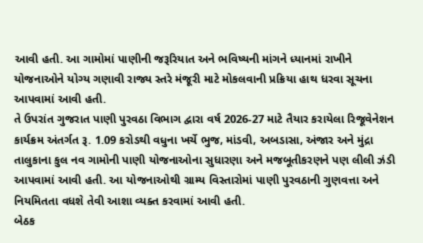આવી હતી. આ ગામોમાં પાણીની જરૂરિયાત અને ભવિષ્યની માંગને ધ્યાનમાં રાખીને યોજનાઓને યોગ્ય ગણાવી રાજ્ય સ્તરે મંજૂરી માટે મોકલવાની પ્રક્રિયા હાથ ધરવા સૂચના આપવામાં આવી હતી.
તે ઉપરાંત ગુજરાત પાણી પુરવઠા વિભાગ દ્વારા વર્ષ 2026-27 માટે તૈયાર કરાયેલા રિજૂવેનેશન કાર્યક્રમ અંતર્ગત રૂ. 1.09 કરોડથી વધુના ખર્ચે ભુજ, માંડવી, અબડાસા, અંજાર અને મુંદ્રા તાલુકાના કુલ નવ ગામોની પાણી યોજનાઓના સુધારણા અને મજબૂતીકરણને પણ લીલી ઝંડી આપવામાં આવી હતી. આ યોજનાઓથી ગ્રામ્ય વિસ્તારોમાં પાણી પુરવઠાની ગુણવત્તા અને નિયમિતતા વધશે તેવી આશા વ્યક્ત કરવામાં આવી હતી.
બેઠક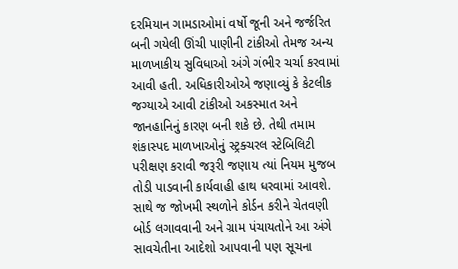દરમિયાન ગામડાઓમાં વર્ષો જૂની અને જર્જરિત બની ગયેલી ઊંચી પાણીની ટાંકીઓ તેમજ અન્ય માળખાકીય સુવિધાઓ અંગે ગંભીર ચર્ચા કરવામાં આવી હતી. અધિકારીઓએ જણાવ્યું કે કેટલીક જગ્યાએ આવી ટાંકીઓ અકસ્માત અને જાનહાનિનું કારણ બની શકે છે. તેથી તમામ શંકાસ્પદ માળખાઓનું સ્ટ્રક્ચરલ સ્ટેબિલિટી પરીક્ષણ કરાવી જરૂરી જણાય ત્યાં નિયમ મુજબ તોડી પાડવાની કાર્યવાહી હાથ ધરવામાં આવશે. સાથે જ જોખમી સ્થળોને કોર્ડન કરીને ચેતવણી બોર્ડ લગાવવાની અને ગ્રામ પંચાયતોને આ અંગે સાવચેતીના આદેશો આપવાની પણ સૂચના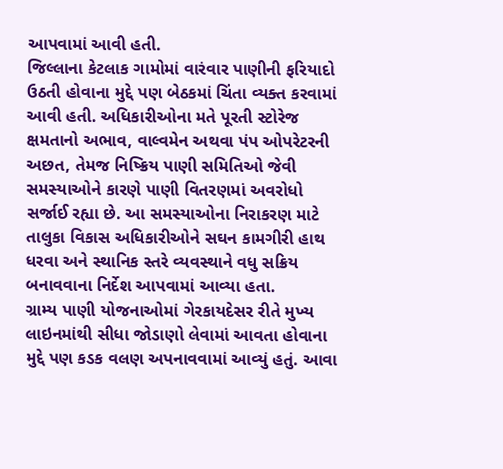આપવામાં આવી હતી.
જિલ્લાના કેટલાક ગામોમાં વારંવાર પાણીની ફરિયાદો ઉઠતી હોવાના મુદ્દે પણ બેઠકમાં ચિંતા વ્યક્ત કરવામાં આવી હતી. અધિકારીઓના મતે પૂરતી સ્ટોરેજ ક્ષમતાનો અભાવ, વાલ્વમેન અથવા પંપ ઓપરેટરની અછત, તેમજ નિષ્ક્રિય પાણી સમિતિઓ જેવી સમસ્યાઓને કારણે પાણી વિતરણમાં અવરોધો સર્જાઈ રહ્યા છે. આ સમસ્યાઓના નિરાકરણ માટે તાલુકા વિકાસ અધિકારીઓને સઘન કામગીરી હાથ ધરવા અને સ્થાનિક સ્તરે વ્યવસ્થાને વધુ સક્રિય બનાવવાના નિર્દેશ આપવામાં આવ્યા હતા.
ગ્રામ્ય પાણી યોજનાઓમાં ગેરકાયદેસર રીતે મુખ્ય લાઇનમાંથી સીધા જોડાણો લેવામાં આવતા હોવાના મુદ્દે પણ કડક વલણ અપનાવવામાં આવ્યું હતું. આવા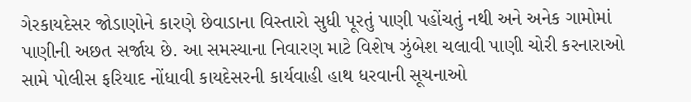ગેરકાયદેસર જોડાણોને કારણે છેવાડાના વિસ્તારો સુધી પૂરતું પાણી પહોંચતું નથી અને અનેક ગામોમાં પાણીની અછત સર્જાય છે. આ સમસ્યાના નિવારણ માટે વિશેષ ઝુંબેશ ચલાવી પાણી ચોરી કરનારાઓ સામે પોલીસ ફરિયાદ નોંધાવી કાયદેસરની કાર્યવાહી હાથ ધરવાની સૂચનાઓ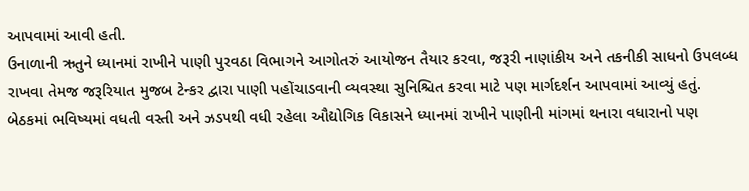આપવામાં આવી હતી.
ઉનાળાની ઋતુને ધ્યાનમાં રાખીને પાણી પુરવઠા વિભાગને આગોતરું આયોજન તૈયાર કરવા, જરૂરી નાણાંકીય અને તકનીકી સાધનો ઉપલબ્ધ રાખવા તેમજ જરૂરિયાત મુજબ ટેન્કર દ્વારા પાણી પહોંચાડવાની વ્યવસ્થા સુનિશ્ચિત કરવા માટે પણ માર્ગદર્શન આપવામાં આવ્યું હતું.
બેઠકમાં ભવિષ્યમાં વધતી વસ્તી અને ઝડપથી વધી રહેલા ઔદ્યોગિક વિકાસને ધ્યાનમાં રાખીને પાણીની માંગમાં થનારા વધારાનો પણ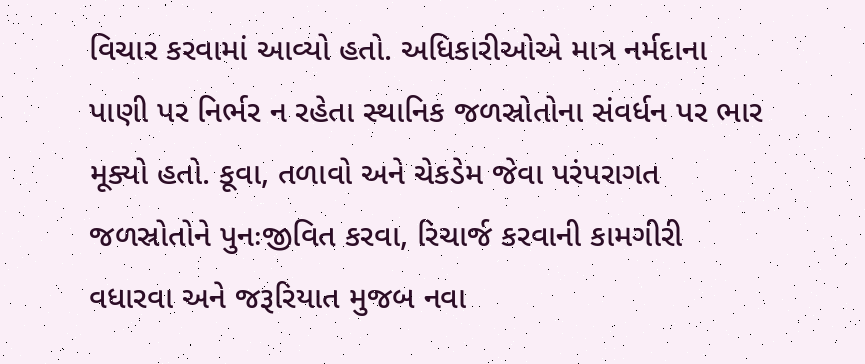વિચાર કરવામાં આવ્યો હતો. અધિકારીઓએ માત્ર નર્મદાના પાણી પર નિર્ભર ન રહેતા સ્થાનિક જળસ્રોતોના સંવર્ધન પર ભાર મૂક્યો હતો. કૂવા, તળાવો અને ચેકડેમ જેવા પરંપરાગત જળસ્રોતોને પુનઃજીવિત કરવા, રિચાર્જ કરવાની કામગીરી વધારવા અને જરૂરિયાત મુજબ નવા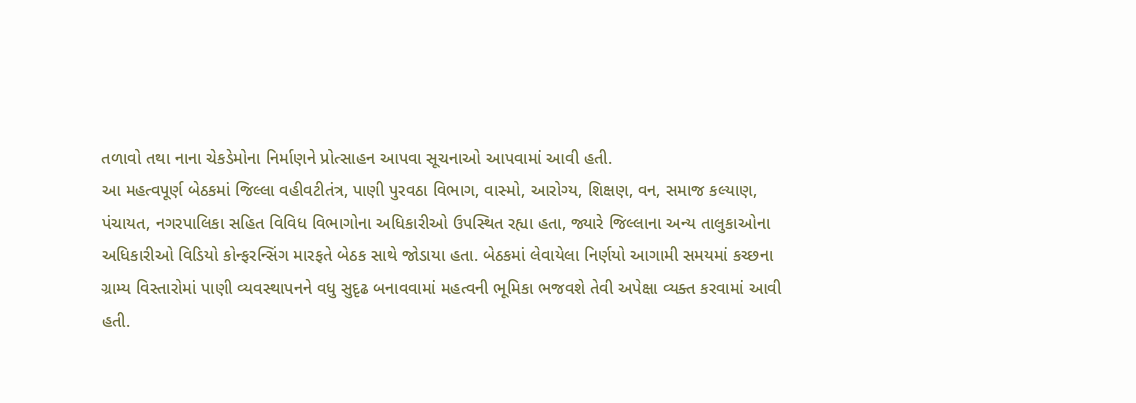તળાવો તથા નાના ચેકડેમોના નિર્માણને પ્રોત્સાહન આપવા સૂચનાઓ આપવામાં આવી હતી.
આ મહત્વપૂર્ણ બેઠકમાં જિલ્લા વહીવટીતંત્ર, પાણી પુરવઠા વિભાગ, વાસ્મો, આરોગ્ય, શિક્ષણ, વન, સમાજ કલ્યાણ, પંચાયત, નગરપાલિકા સહિત વિવિધ વિભાગોના અધિકારીઓ ઉપસ્થિત રહ્યા હતા, જ્યારે જિલ્લાના અન્ય તાલુકાઓના અધિકારીઓ વિડિયો કોન્ફરન્સિંગ મારફતે બેઠક સાથે જોડાયા હતા. બેઠકમાં લેવાયેલા નિર્ણયો આગામી સમયમાં કચ્છના ગ્રામ્ય વિસ્તારોમાં પાણી વ્યવસ્થાપનને વધુ સુદૃઢ બનાવવામાં મહત્વની ભૂમિકા ભજવશે તેવી અપેક્ષા વ્યક્ત કરવામાં આવી હતી.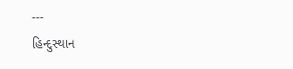---
હિન્દુસ્થાન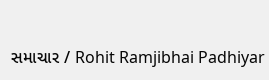સમાચાર / Rohit Ramjibhai Padhiyar